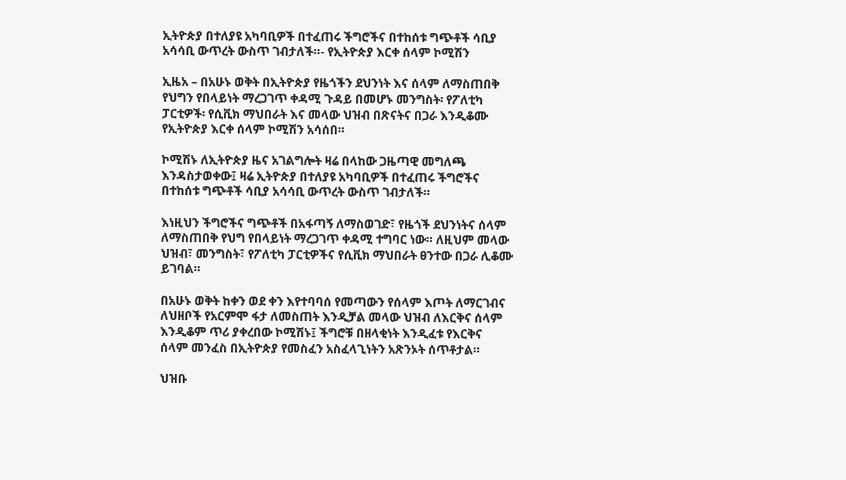ኢትዮጵያ በተለያዩ አካባቢዎች በተፈጠሩ ችግሮችና በተከሰቱ ግጭቶች ሳቢያ አሳሳቢ ውጥረት ውስጥ ገብታለች።- የኢትዮጵያ እርቀ ሰላም ኮሚሽን

ኢዜአ – በአሁኑ ወቅት በኢትዮጵያ የዜጎችን ደህንነት እና ሰላም ለማስጠበቅ የህግን የበላይነት ማረጋገጥ ቀዳሚ ጉዳይ በመሆኑ መንግስት፡ የፖለቲካ ፓርቲዎች፡ የሲቪክ ማህበራት እና መላው ህዝብ በጽናትና በጋራ እንዲቆሙ የኢትዮጵያ እርቀ ሰላም ኮሚሽን አሳሰበ።

ኮሚሽኑ ለኢትዮጵያ ዜና አገልግሎት ዛሬ በላከው ጋዜጣዊ መግለጫ እንዳስታወቀው፤ ዛሬ ኢትዮጵያ በተለያዩ አካባቢዎች በተፈጠሩ ችግሮችና በተከሰቱ ግጭቶች ሳቢያ አሳሳቢ ውጥረት ውስጥ ገብታለች።

እነዚህን ችግሮችና ግጭቶች በአፋጣኝ ለማስወገድ፣ የዜጎች ደህንነትና ሰላም ለማስጠበቅ የህግ የበላይነት ማረጋገጥ ቀዳሚ ተግባር ነው። ለዚህም መላው ህዝብ፣ መንግስት፣ የፖለቲካ ፓርቲዎችና የሲቪክ ማህበራት ፀንተው በጋራ ሊቆሙ ይገባል።

በአሁኑ ወቅት ከቀን ወደ ቀን እየተባባሰ የመጣውን የሰላም እጦት ለማርገብና ለህዘቦች የአርምሞ ፋታ ለመስጠት እንዲቻል መላው ህዝብ ለእርቅና ሰላም እንዲቆም ጥሪ ያቀረበው ኮሚሽኑ፤ ችግሮቹ በዘላቂነት እንዲፈቱ የእርቅና ሰላም መንፈስ በኢትዮጵያ የመስፈን አስፈላጊነትን አጽንኦት ሰጥቶታል።

ህዝቡ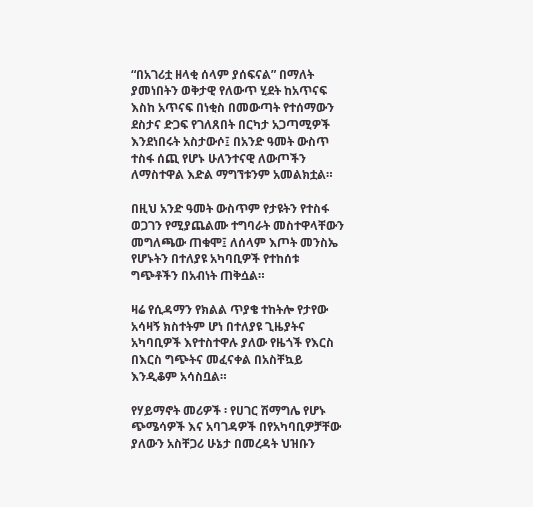“በአገሪቷ ዘላቂ ሰላም ያሰፍናል” በማለት ያመነበትን ወቅታዊ የለውጥ ሂደት ከአጥናፍ እስከ አጥናፍ በነቂስ በመውጣት የተሰማውን ደስታና ድጋፍ የገለጸበት በርካታ አጋጣሚዎች እንደነበሩት አስታውሶ፤ በአንድ ዓመት ውስጥ ተስፋ ሰጪ የሆኑ ሁለንተናዊ ለውጦችን ለማስተዋል እድል ማግኘቱንም አመልክቷል።

በዚህ አንድ ዓመት ውስጥም የታዩትን የተስፋ ወጋገን የሚያጨልሙ ተግባራት መስተዋላቸውን መግለጫው ጠቁሞ፤ ለሰላም እጦት መንስኤ የሆኑትን በተለያዩ አካባቢዎች የተከሰቱ ግጭቶችን በአብነት ጠቅሷል።

ዛሬ የሲዳማን የክልል ጥያቄ ተከትሎ የታየው አሳዛኝ ክስተትም ሆነ በተለያዩ ጊዜያትና አካባቢዎች እየተስተዋሉ ያለው የዜጎች የእርስ በእርስ ግጭትና መፈናቀል በአስቸኳይ እንዲቆም አሳስቧል።

የሃይማኖት መሪዎች ፡ የሀገር ሽማግሌ የሆኑ ጭሜሳዎች እና አባገዳዎች በየአካባቢዎቻቸው ያለውን አስቸጋሪ ሁኔታ በመረዳት ህዝቡን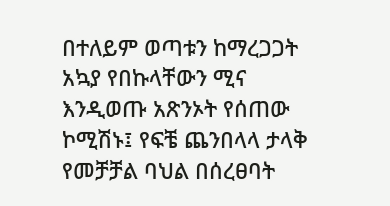በተለይም ወጣቱን ከማረጋጋት አኳያ የበኩላቸውን ሚና እንዲወጡ አጽንኦት የሰጠው ኮሚሽኑ፤ የፍቼ ጨንበላላ ታላቅ የመቻቻል ባህል በሰረፀባት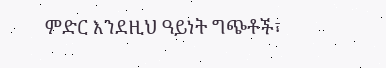ምድር እንደዚህ ዓይነት ግጭቶች፣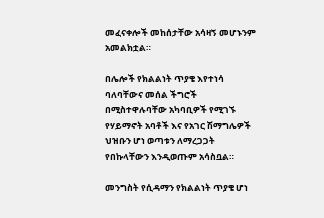መፈናቀሎች መከሰታቸው አሳዛኝ መሆኑንም አመልክቷል።

በሌሎች የክልልነት ጥያቄ እየተነሳ ባለባቸውና መሰል ችግሮች በሚስተዋሉባቸው አካባቢዎች የሚገኙ የሃይማኖት አባቶች እና የአገር ሽማግሌዎች ህዝቡን ሆነ ወጣቱን ለማረጋጋት የበኩላቸውን እንዲወጡም አሳስቧል።

መንግስት የሲዳማን የክልልነት ጥያቄ ሆነ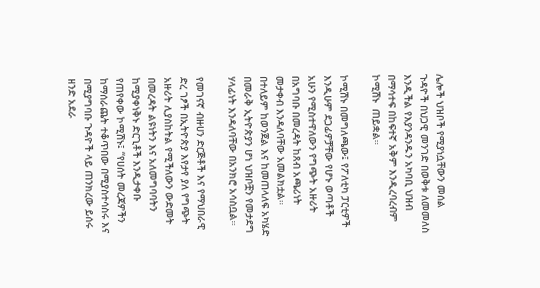ሌሎች ህዝቦች የሚያነሷቸውን መሰል ጉዳዮች በህጋዊ መንገድ በወቅቱ ለመመለስ እንዲችል የእያንዳንዱን አካባቢ ህዝብ በማሳተፍ በከፍተኛ አቅም እንዲረባረብም ኮሚሽኑ  ጠይቋል።

ኮሚሽኑ በመግለጫው፤ የፖለቲካ ፓርቲዎች እንዲሁም ደጋፊዎቻቸው የሆኑ ወጣቶች አሁን የሚስተዋለውን የግጭት አዙሪት በአግባቡ በመረዳት ከጸብ አጫሪነት መታቀብ እንዳለባቸው አመልክቷል። በተለይም ከወንጀል እና ከመጠላለፍ አካሄድ በመራቅ ኢትዮጵያን ሆነ ህዝቦቿን የመታደግ ሃላፊነት እንዳለባቸው በአንክሮ አሳስቧል።

የመገናኛ ብዙሀን ድርጅቶች እና የማህበራዊ ድረ ገፆች በኢትዮጵያ እየታየ ያለ የግጭት አዙሪት ሊያስከትል የሚችለውን ውድመት በመረዳት ልዩነትን እና አለመግባባትን ከሚያቀነቅኑ ድርጊቶች እንዲታቀቡ የጠየቀው ኮሚሽኑ፤ “የሀሰት መረጃዎችን ከማሰራጨት ተቆጥበው በሚያስተሳስሩ እና በሚያግባቡ ጉዳዮች ላይ ጠንክረው ይሰሩ ዘንድ አደራ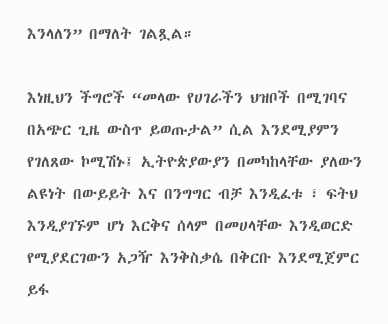እንላለን” በማለት ገልጿል።

እነዚህን ችግሮች “መላው የሀገራችን ህዝቦች በሚገባና በአጭር ጊዜ ውስጥ ይወጡታል” ሲል እንደሚያምን የገለጸው ኮሚሽኑ፤ ኢትዮጵያውያን በመካከላቸው ያለውን ልዩነት በውይይት እና በንግግር ብቻ እንዲፈቱ ፣ ፍትህ እንዲያገኙም ሆነ እርቅና ሰላም በመሀላቸው እንዲወርድ የሚያደርገውን አጋዥ እንቅስቃሴ በቅርቡ እንደሚጀምር ይፋ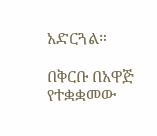አድርጓል።

በቅርቡ በአዋጅ የተቋቋመው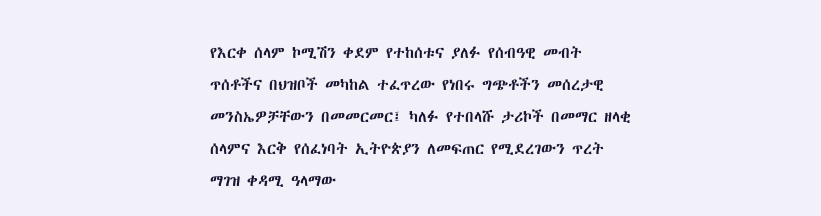የእርቀ ሰላም ኮሚሽን ቀደም የተከሰቱና ያለፉ የሰብዓዊ መብት ጥሰቶችና በህዝቦች መካከል ተፈጥረው የነበሩ ግጭቶችን መሰረታዊ መንስኤዎቻቸውን በመመርመር፤ ካለፉ የተበላሹ ታሪኮች በመማር ዘላቂ ሰላምና እርቅ የሰፈነባት ኢትዮጵያን ለመፍጠር የሚደረገውን ጥረት ማገዝ ቀዳሚ ዓላማው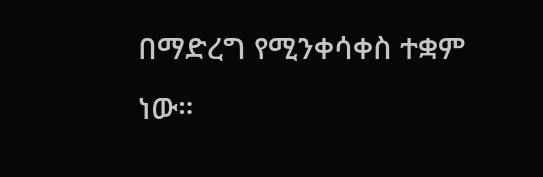በማድረግ የሚንቀሳቀስ ተቋም ነው።